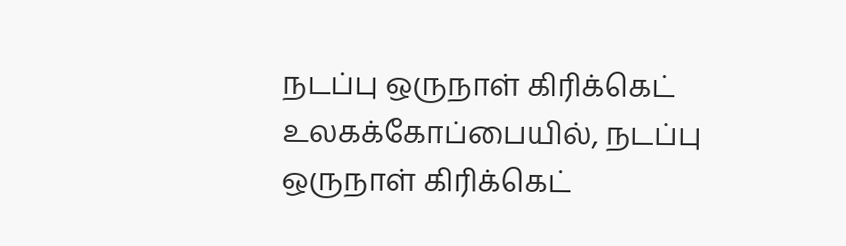நடப்பு ஒருநாள் கிரிக்கெட் உலகக்கோப்பையில், நடப்பு ஒருநாள் கிரிக்கெட்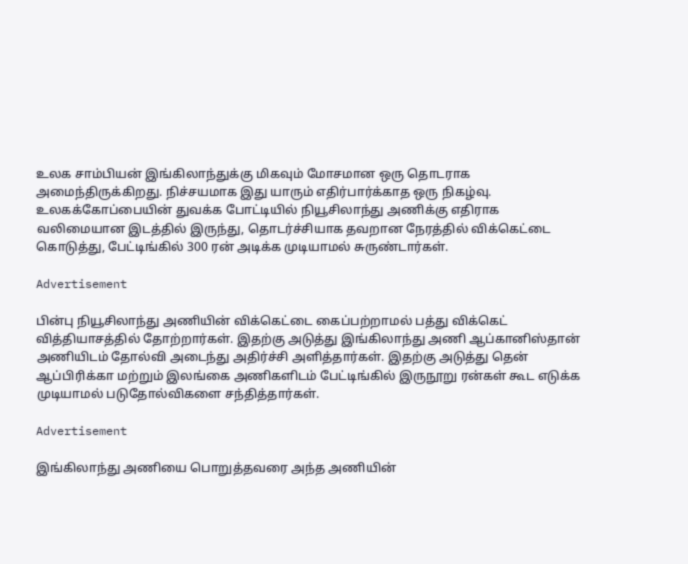உலக சாம்பியன் இங்கிலாந்துக்கு மிகவும் மோசமான ஒரு தொடராக அமைந்திருக்கிறது. நிச்சயமாக இது யாரும் எதிர்பார்க்காத ஒரு நிகழ்வு. உலகக்கோப்பையின் துவக்க போட்டியில் நியூசிலாந்து அணிக்கு எதிராக வலிமையான இடத்தில் இருந்து, தொடர்ச்சியாக தவறான நேரத்தில் விக்கெட்டை கொடுத்து, பேட்டிங்கில் 300 ரன் அடிக்க முடியாமல் சுருண்டார்கள்.

Advertisement

பின்பு நியூசிலாந்து அணியின் விக்கெட்டை கைப்பற்றாமல் பத்து விக்கெட் வித்தியாசத்தில் தோற்றார்கள். இதற்கு அடுத்து இங்கிலாந்து அணி ஆப்கானிஸ்தான் அணியிடம் தோல்வி அடைந்து அதிர்ச்சி அளித்தார்கள். இதற்கு அடுத்து தென் ஆப்பிரிக்கா மற்றும் இலங்கை அணிகளிடம் பேட்டிங்கில் இருநூறு ரன்கள் கூட எடுக்க முடியாமல் படுதோல்விகளை சந்தித்தார்கள்.

Advertisement

இங்கிலாந்து அணியை பொறுத்தவரை அந்த அணியின்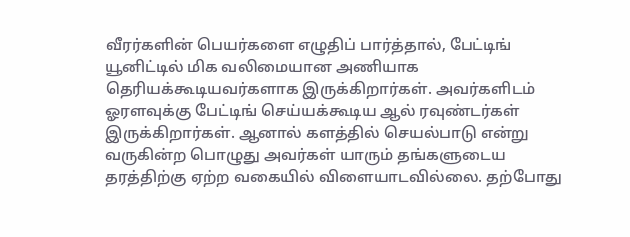வீரர்களின் பெயர்களை எழுதிப் பார்த்தால், பேட்டிங் யூனிட்டில் மிக வலிமையான அணியாக தெரியக்கூடியவர்களாக இருக்கிறார்கள். அவர்களிடம் ஓரளவுக்கு பேட்டிங் செய்யக்கூடிய ஆல் ரவுண்டர்கள் இருக்கிறார்கள். ஆனால் களத்தில் செயல்பாடு என்று வருகின்ற பொழுது அவர்கள் யாரும் தங்களுடைய தரத்திற்கு ஏற்ற வகையில் விளையாடவில்லை. தற்போது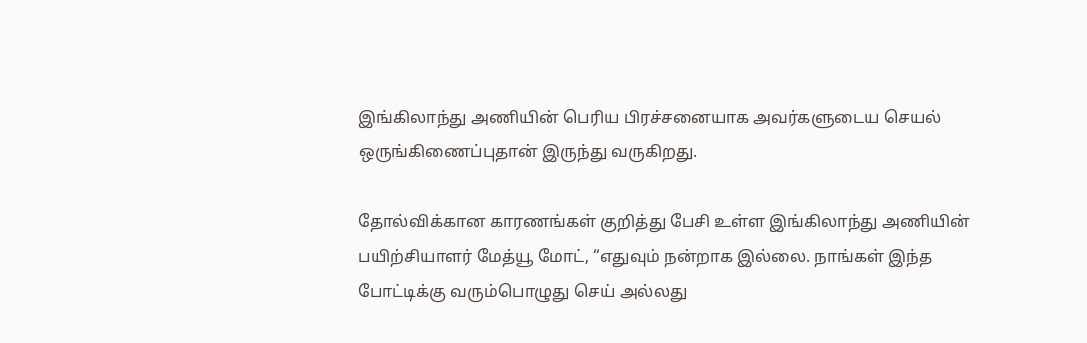இங்கிலாந்து அணியின் பெரிய பிரச்சனையாக அவர்களுடைய செயல் ஒருங்கிணைப்புதான் இருந்து வருகிறது.

தோல்விக்கான காரணங்கள் குறித்து பேசி உள்ள இங்கிலாந்து அணியின் பயிற்சியாளர் மேத்யூ மோட், “எதுவும் நன்றாக இல்லை. நாங்கள் இந்த போட்டிக்கு வரும்பொழுது செய் அல்லது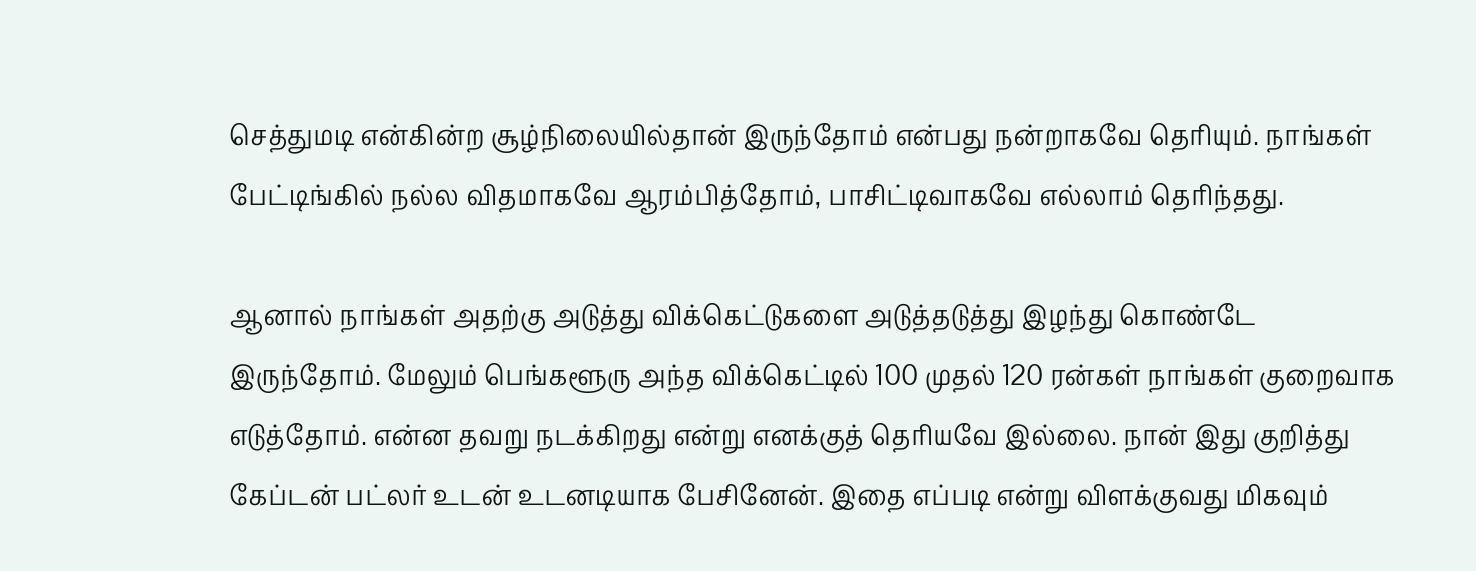செத்துமடி என்கின்ற சூழ்நிலையில்தான் இருந்தோம் என்பது நன்றாகவே தெரியும். நாங்கள் பேட்டிங்கில் நல்ல விதமாகவே ஆரம்பித்தோம், பாசிட்டிவாகவே எல்லாம் தெரிந்தது.

ஆனால் நாங்கள் அதற்கு அடுத்து விக்கெட்டுகளை அடுத்தடுத்து இழந்து கொண்டே இருந்தோம். மேலும் பெங்களூரு அந்த விக்கெட்டில் 100 முதல் 120 ரன்கள் நாங்கள் குறைவாக எடுத்தோம். என்ன தவறு நடக்கிறது என்று எனக்குத் தெரியவே இல்லை. நான் இது குறித்து கேப்டன் பட்லர் உடன் உடனடியாக பேசினேன். இதை எப்படி என்று விளக்குவது மிகவும்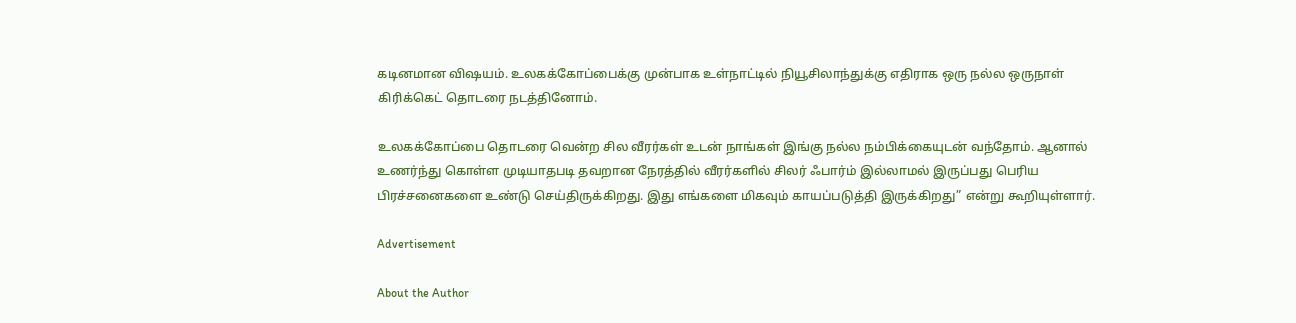கடினமான விஷயம். உலகக்கோப்பைக்கு முன்பாக உள்நாட்டில் நியூசிலாந்துக்கு எதிராக ஒரு நல்ல ஒருநாள் கிரிக்கெட் தொடரை நடத்தினோம்.

உலகக்கோப்பை தொடரை வென்ற சில வீரர்கள் உடன் நாங்கள் இங்கு நல்ல நம்பிக்கையுடன் வந்தோம். ஆனால் உணர்ந்து கொள்ள முடியாதபடி தவறான நேரத்தில் வீரர்களில் சிலர் ஃபார்ம் இல்லாமல் இருப்பது பெரிய பிரச்சனைகளை உண்டு செய்திருக்கிறது. இது எங்களை மிகவும் காயப்படுத்தி இருக்கிறது” என்று கூறியுள்ளார்.

Advertisement

About the Author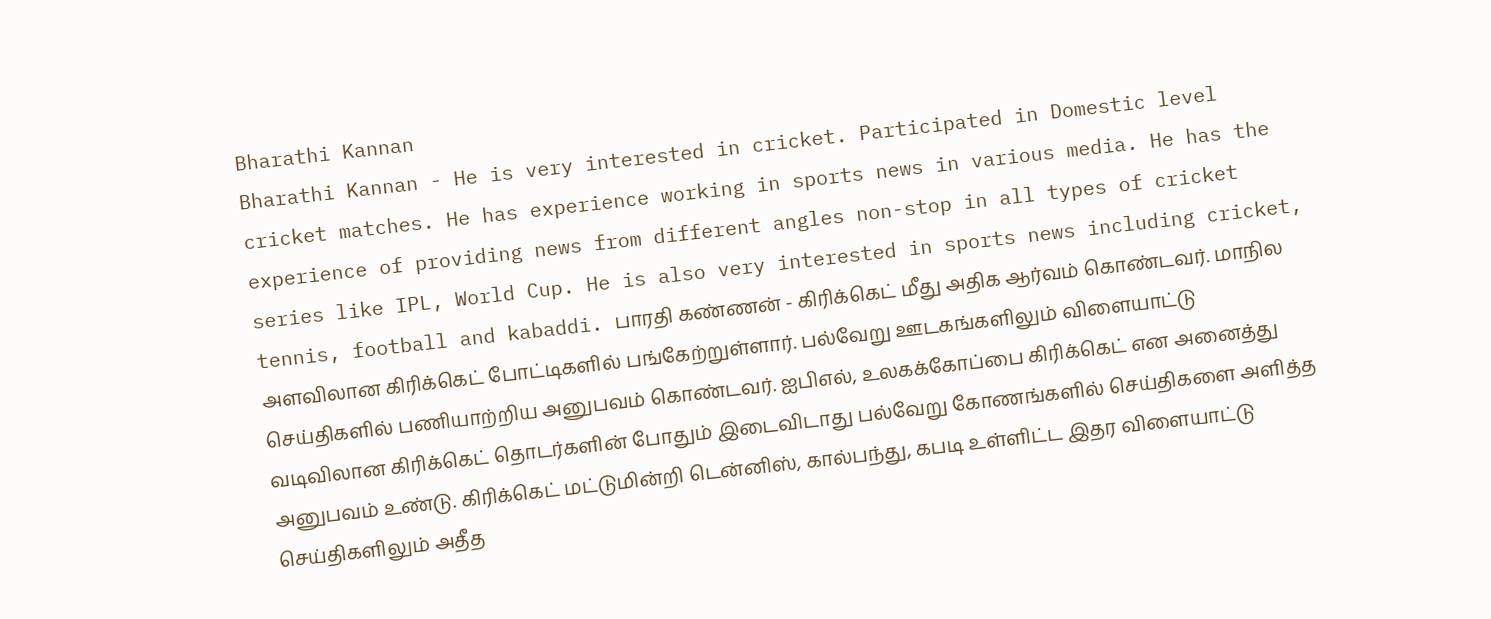Bharathi Kannan
Bharathi Kannan - He is very interested in cricket. Participated in Domestic level cricket matches. He has experience working in sports news in various media. He has the experience of providing news from different angles non-stop in all types of cricket series like IPL, World Cup. He is also very interested in sports news including cricket, tennis, football and kabaddi. பாரதி கண்ணன் - கிரிக்கெட் மீது அதிக ஆர்வம் கொண்டவர். மாநில அளவிலான கிரிக்கெட் போட்டிகளில் பங்கேற்றுள்ளார். பல்வேறு ஊடகங்களிலும் விளையாட்டு செய்திகளில் பணியாற்றிய அனுபவம் கொண்டவர். ஐபிஎல், உலகக்கோப்பை கிரிக்கெட் என அனைத்து வடிவிலான கிரிக்கெட் தொடர்களின் போதும் இடைவிடாது பல்வேறு கோணங்களில் செய்திகளை அளித்த அனுபவம் உண்டு. கிரிக்கெட் மட்டுமின்றி டென்னிஸ், கால்பந்து, கபடி உள்ளிட்ட இதர விளையாட்டு செய்திகளிலும் அதீத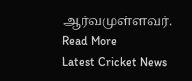ஆர்வமுள்ளவர். Read More
Latest Cricket News